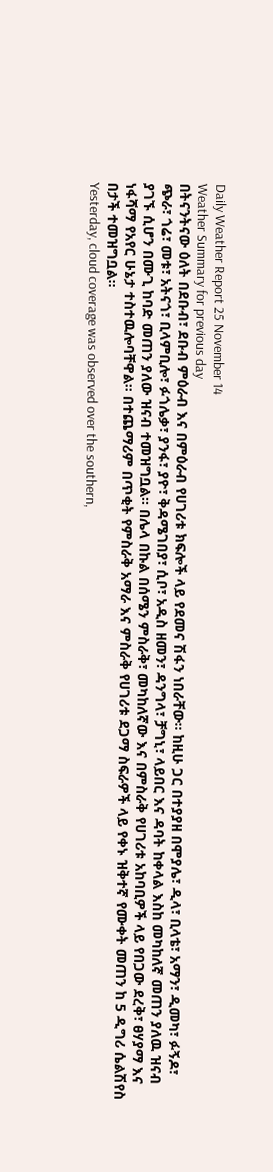Daily Weather Report 25 November 14
Weather Summary for previous day
በትናንትናው ዕለት በደቡብ፣ ደቡብ ምዕራብ እና በምዕራብ የሀገሪቱ ክፍሎች ላይ የደመና ሽፋን ነበራቸው፡፡ ከዚሁ ጋር በተያያዘ በሞያሌ፣ ዲላ፣ ቢላቴ፣ አማን፣ ዲመካ፣ ፉኝዶ፣ ጭራ፣ ጎሬ፣ መቱ፣ አትናጎ፣ ቢላምቢሎ፣ ፉጎሌቃ፣ ያንፋ፣ ያዮ፣ ቅዳሜገበያ፣ ሲቦ፣ አዲስ ዘመን፣ ዳንግላ፣ ቻግኒ፣ ላይበር እና ዳባት ከቀላል እስከ መካከለኛ መጠን ያለዉ ዝናብ ያገኙ ሲሆን በሙጊ ከባድ መጠን ያለው ዝናብ ተመዝግቧል፡፡ በሌላ በኩል በሰሜን ምስራቅ፣ መካከለኛው እና በምስራቅ የሀገሪቱ አከባቢዎች ላይ የበጋው ደረቅ፣ ፀሃያማ እና ነፋሻማ የአየር ሁኔታ ተስተዉሎባቸዋል፡፡ በተጨማሪም በጥቂት የምስራቅ አማራ እና ምስራቅ የሀገሪቱ ደጋማ ስፍራዎች ላይ የቀኑ ዝቅተኛ የሙቀት መጠን ከ 5 ዲግሪ ሴልሽየስ በታች ተመዝግቧል፡፡
Yesterday, cloud coverage was observed over the southern,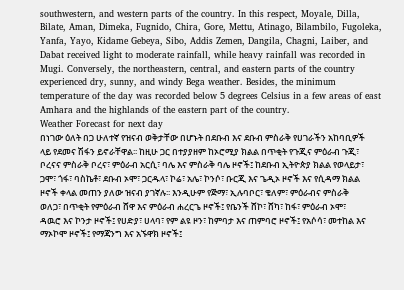southwestern, and western parts of the country. In this respect, Moyale, Dilla, Bilate, Aman, Dimeka, Fugnido, Chira, Gore, Mettu, Atinago, Bilambilo, Fugoleka, Yanfa, Yayo, Kidame Gebeya, Sibo, Addis Zemen, Dangila, Chagni, Laiber, and Dabat received light to moderate rainfall, while heavy rainfall was recorded in Mugi. Conversely, the northeastern, central, and eastern parts of the country experienced dry, sunny, and windy Bega weather. Besides, the minimum temperature of the day was recorded below 5 degrees Celsius in a few areas of east Amhara and the highlands of the eastern part of the country.
Weather Forecast for next day
በነገው ዕለት በጋ ሁለተኛ የዝናብ ወቅታቸው በሆኑት በደቡብ እና ደቡብ ምስራቅ የሀገራችን አከባቢዎች ላይ የደመና ሽፋን ይኖራቸዋል፡፡ ከዚሁ ጋር በተያያዘም ከኦሮሚያ ክልል በጥቂት የጉጂና ምዕራብ ጉጂ፣ ቦረናና ምስራቅ ቦረና፣ ምዕራብ አርሲ፣ ባሌ እና ምስራቅ ባሌ ዞኖች፤ ከደቡብ ኢትዮጵያ ክልል የወላይታ፣ ጋሞ፣ ጎፋ፣ ባስኬቶ፣ ደቡብ ኦሞ፣ ጋርዱላ፣ ኮሬ፣ አሌ፣ ኮንሶ፣ ቡርጂ እና ጌዲኦ ዞኖች እና የሲዳማ ክልል ዞኖች ቀላል መጠን ያለው ዝናብ ያገኛሉ፡፡ እንዲሁም የጅማ፣ ኢሉባቦር፣ ቄለም፣ ምዕራብና ምስራቅ ወለጋ፣ በጥቂት የምዕራብ ሸዋ እና ምዕራብ ሐረርጌ ዞኖች፤ የቤንች ሸኮ፣ ሸካ፣ ከፋ፣ ምዕራብ ኦሞ፣ ዳዉሮ እና ኮንታ ዞኖች፤ የሀድያ፣ ሀላባ፣ የም ልዩ ዞን፣ ከምባታ እና ጠምባሮ ዞኖች፤ የአሶሳ፣ መተከል እና ማኦኮሞ ዞኖች፤ የማጃንግ እና አኙዋክ ዞኖች፤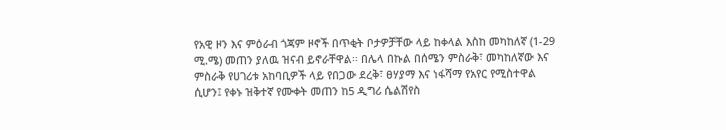የአዊ ዞን እና ምዕራብ ጎጃም ዞኖች በጥቂት ቦታዎቻቸው ላይ ከቀላል እስከ መካከለኛ (1-29 ሚ.ሜ) መጠን ያለዉ ዝናብ ይኖራቸዋል፡፡ በሌላ በኩል በሰሜን ምስራቅ፣ መካከለኛው እና ምስራቅ የሀገሪቱ አከባቢዎች ላይ የበጋው ደረቅ፣ ፀሃያማ እና ነፋሻማ የአየር የሚስተዋል ሲሆን፤ የቀኑ ዝቅተኛ የሙቀት መጠን ከ5 ዲግሪ ሴልሽየስ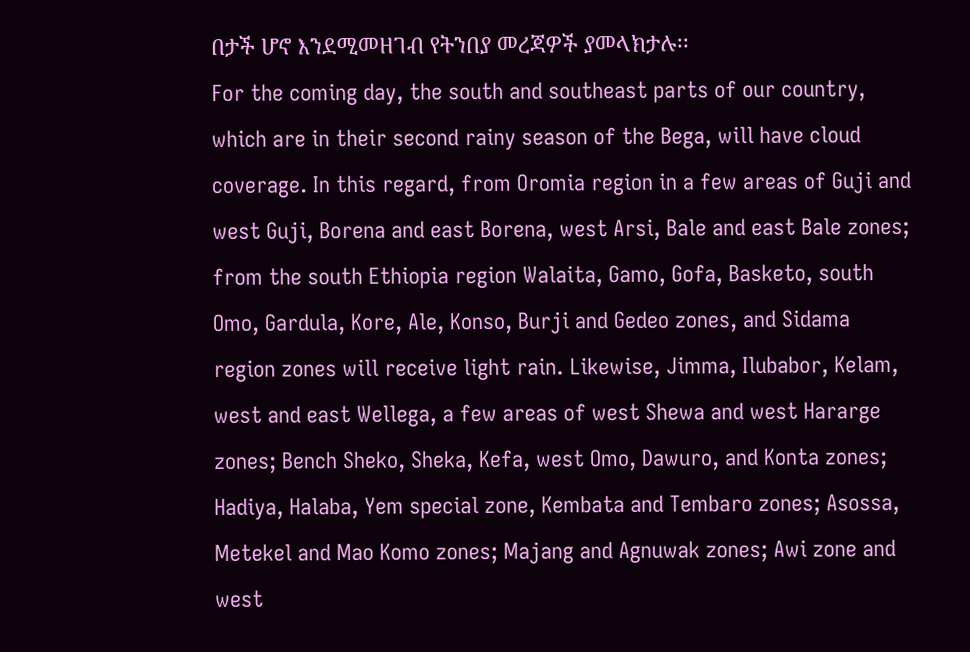በታች ሆኖ እንደሚመዘገብ የትንበያ መረጃዎች ያመላክታሉ፡፡
For the coming day, the south and southeast parts of our country, which are in their second rainy season of the Bega, will have cloud coverage. In this regard, from Oromia region in a few areas of Guji and west Guji, Borena and east Borena, west Arsi, Bale and east Bale zones; from the south Ethiopia region Walaita, Gamo, Gofa, Basketo, south Omo, Gardula, Kore, Ale, Konso, Burji and Gedeo zones, and Sidama region zones will receive light rain. Likewise, Jimma, Ilubabor, Kelam, west and east Wellega, a few areas of west Shewa and west Hararge zones; Bench Sheko, Sheka, Kefa, west Omo, Dawuro, and Konta zones; Hadiya, Halaba, Yem special zone, Kembata and Tembaro zones; Asossa, Metekel and Mao Komo zones; Majang and Agnuwak zones; Awi zone and west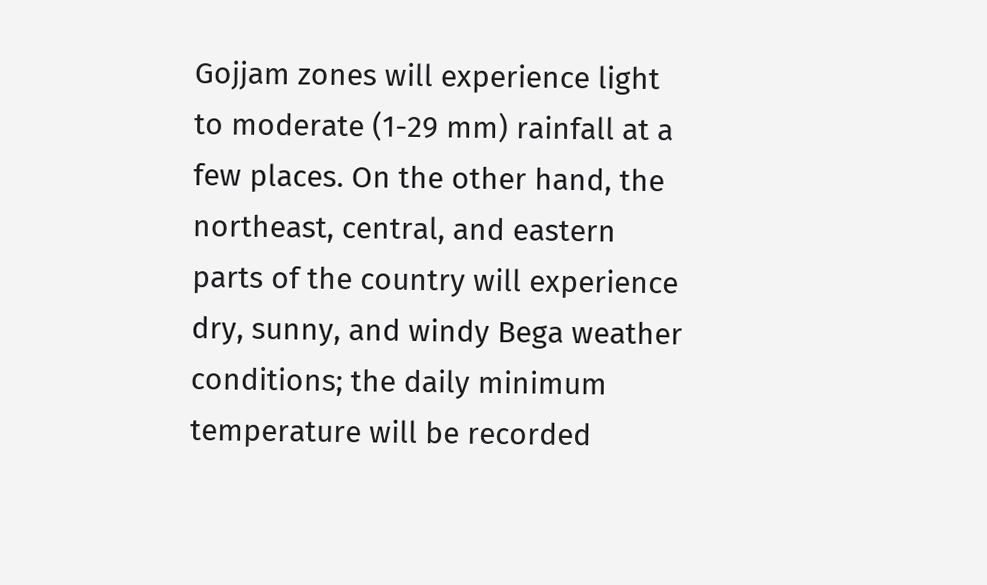Gojjam zones will experience light to moderate (1-29 mm) rainfall at a few places. On the other hand, the northeast, central, and eastern parts of the country will experience dry, sunny, and windy Bega weather conditions; the daily minimum temperature will be recorded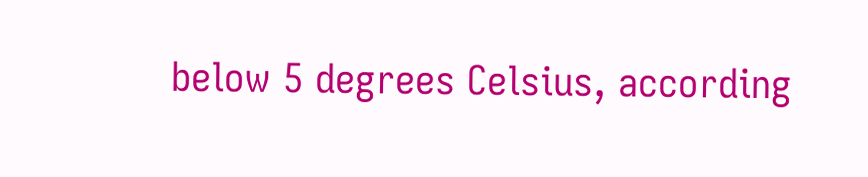below 5 degrees Celsius, according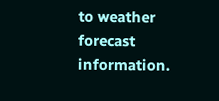to weather forecast information.